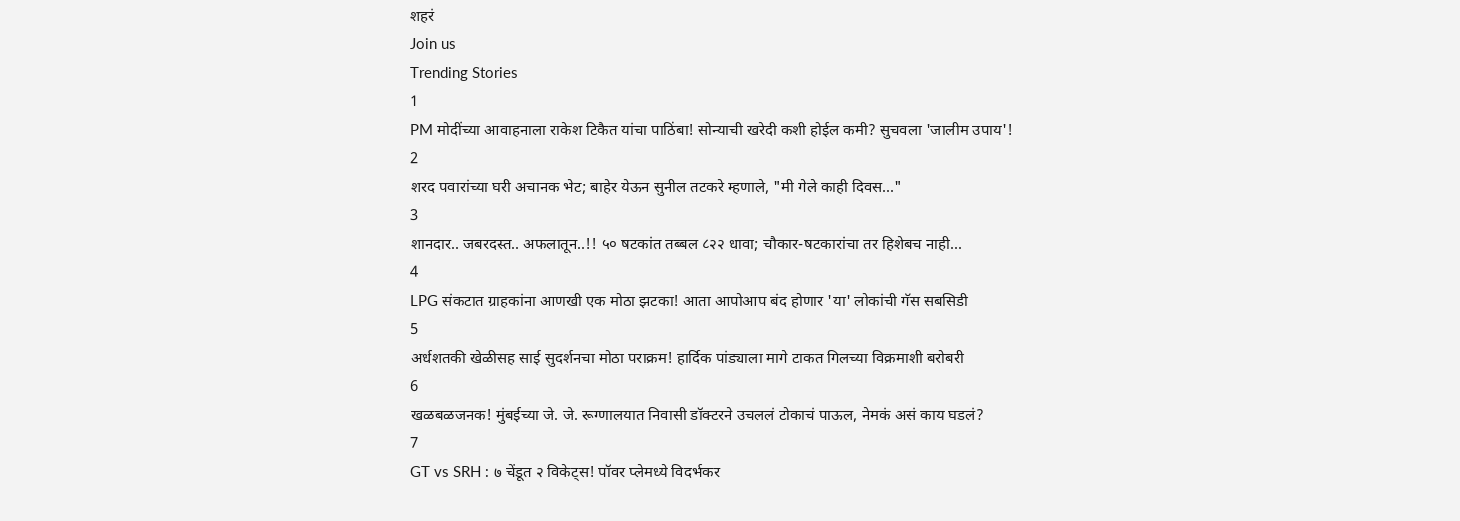शहरं
Join us
Trending Stories
1
PM मोदींच्या आवाहनाला राकेश टिकैत यांचा पाठिंबा! सोन्याची खरेदी कशी होईल कमी? सुचवला 'जालीम उपाय'!
2
शरद पवारांच्या घरी अचानक भेट; बाहेर येऊन सुनील तटकरे म्हणाले, "मी गेले काही दिवस..."
3
शानदार.. जबरदस्त.. अफलातून..!! ५० षटकांत तब्बल ८२२ धावा; चौकार-षटकारांचा तर हिशेबच नाही...
4
LPG संकटात ग्राहकांना आणखी एक मोठा झटका! आता आपोआप बंद होणार 'या' लोकांची गॅस सबसिडी
5
अर्धशतकी खेळीसह साई सुदर्शनचा मोठा पराक्रम! हार्दिक पांड्याला मागे टाकत गिलच्या विक्रमाशी बरोबरी
6
खळबळजनक! मुंबईच्या जे. जे. रूग्णालयात निवासी डॉक्टरने उचललं टोकाचं पाऊल, नेमकं असं काय घडलं?
7
GT vs SRH : ७ चेंडूत २ विकेट्स! पॉवर प्लेमध्ये विदर्भकर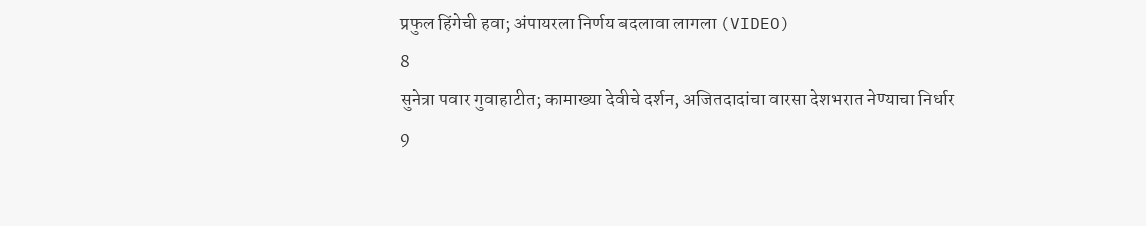प्रफुल हिंगेची हवा; अंपायरला निर्णय बदलावा लागला (VIDEO)
8
सुनेत्रा पवार गुवाहाटीत; कामाख्या देवीचे दर्शन, अजितदादांचा वारसा देशभरात नेण्याचा निर्धार
9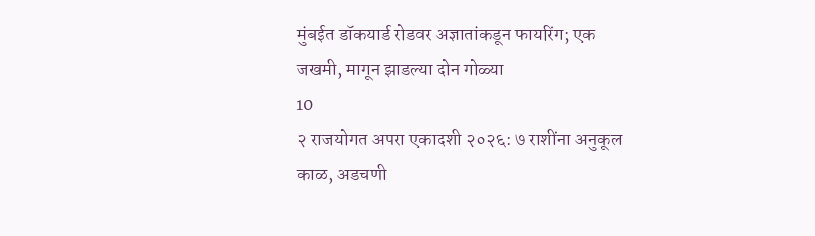मुंबईत डॉकयार्ड रोडवर अज्ञातांकडून फायरिंग; एक जखमी, मागून झाडल्या दोन गोळ्या
10
२ राजयोगत अपरा एकादशी २०२६: ७ राशींना अनुकूल काळ, अडचणी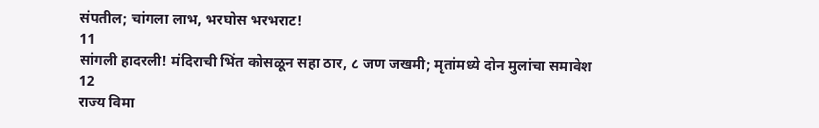संपतील; चांगला लाभ, भरघोस भरभराट!
11
सांगली हादरली! मंदिराची भिंत कोसळून सहा ठार, ८ जण जखमी; मृतांमध्ये दोन मुलांचा समावेश
12
राज्य विमा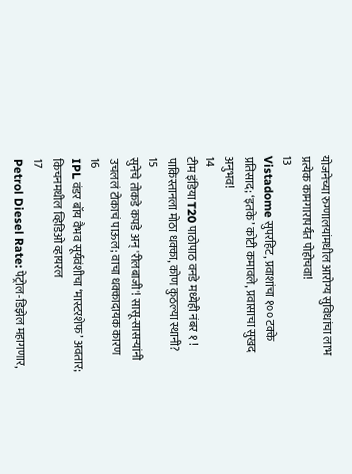योजनेच्या रुग्णालयांमधील आरोग्य सुविधांचा लाभ प्रत्येक कामगारापर्यंत पोहोचवा!
13
Vistadome सुपरहिट, प्रवाशांचा १०० टक्के प्रतिसाद; ‘इतके’ कोटी कमावले, प्रवासाचा सुखद अनुभव!
14
टीम इंडिया T20 पाठोपाठ वनडे मध्येही नंबर १ ! पाकिस्तानला मोठा धक्का, कोण कुठल्या स्थानी?
15
सुनेचे तोकडे कपडे अन् 'रीलबाजी'! सासू-सासऱ्यांनी उचललं टोकाचं पाऊल; वाचा धक्कादायक कारण
16
IPL वंडर बॉय वैभव सूर्यवंशीचा ‘मास्टरशेफ’ अवतार; किचनमधील व्हिडिओ व्हायरल
17
Petrol Diesel Rate: पेट्रोल-डिझेल महागणार,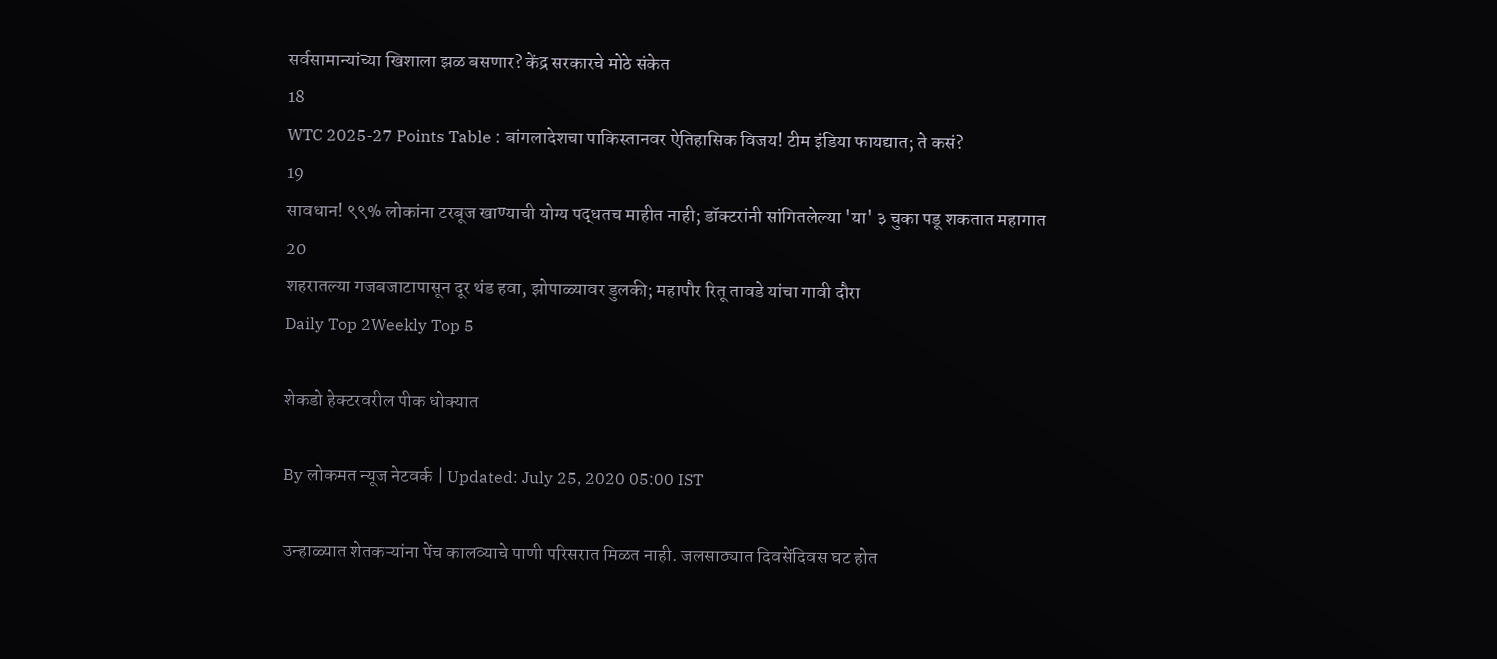सर्वसामान्यांच्या खिशाला झळ बसणार? केंद्र सरकारचे मोठे संकेत
18
WTC 2025-27 Points Table : बांगलादेशचा पाकिस्तानवर ऐतिहासिक विजय! टीम इंडिया फायद्यात; ते कसं?
19
सावधान! ९९% लोकांना टरबूज खाण्याची योग्य पद्धतच माहीत नाही; डॉक्टरांनी सांगितलेल्या 'या' ३ चुका पडू शकतात महागात
20
शहरातल्या गजबजाटापासून दूर थंड हवा, झोपाळ्यावर डुलकी; महापौर रितू तावडे यांचा गावी दौरा
Daily Top 2Weekly Top 5

शेकडो हेक्टरवरील पीक धोक्यात

By लोकमत न्यूज नेटवर्क | Updated: July 25, 2020 05:00 IST

उन्हाळ्यात शेतकऱ्यांना पेंच कालव्याचे पाणी परिसरात मिळत नाही. जलसाठ्यात दिवसेंदिवस घट होत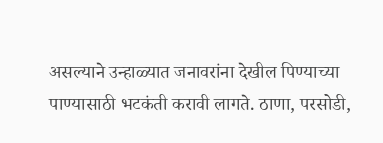असल्याने उन्हाळ्यात जनावरांना देखील पिण्याच्या पाण्यासाठी भटकंती करावी लागते. ठाणा, परसोडी,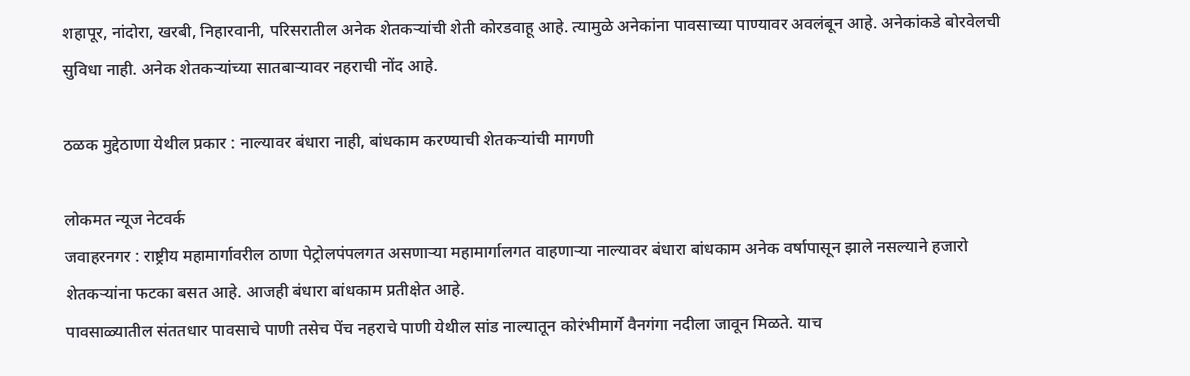शहापूर, नांदोरा, खरबी, निहारवानी, परिसरातील अनेक शेतकऱ्यांची शेती कोरडवाहू आहे. त्यामुळे अनेकांना पावसाच्या पाण्यावर अवलंबून आहे. अनेकांकडे बोरवेलची सुविधा नाही. अनेक शेतकऱ्यांच्या सातबाऱ्यावर नहराची नोंद आहे.

ठळक मुद्देठाणा येथील प्रकार : नाल्यावर बंधारा नाही, बांधकाम करण्याची शेतकऱ्यांची मागणी

लोकमत न्यूज नेटवर्क
जवाहरनगर : राष्ट्रीय महामार्गावरील ठाणा पेट्रोलपंपलगत असणाऱ्या महामार्गालगत वाहणाऱ्या नाल्यावर बंधारा बांधकाम अनेक वर्षापासून झाले नसल्याने हजारो शेतकऱ्यांना फटका बसत आहे. आजही बंधारा बांधकाम प्रतीक्षेत आहे.
पावसाळ्यातील संततधार पावसाचे पाणी तसेच पेंच नहराचे पाणी येथील सांड नाल्यातून कोरंभीमार्गे वैनगंगा नदीला जावून मिळते. याच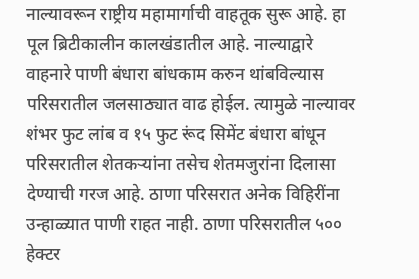नाल्यावरून राष्ट्रीय महामार्गाची वाहतूक सुरू आहे. हा पूल ब्रिटीकालीन कालखंडातील आहे. नाल्याद्वारे वाहनारे पाणी बंधारा बांधकाम करुन थांबविल्यास परिसरातील जलसाठ्यात वाढ होईल. त्यामुळे नाल्यावर शंभर फुट लांब व १५ फुट रूंद सिमेंट बंधारा बांधून परिसरातील शेतकऱ्यांना तसेच शेतमजुरांना दिलासा देण्याची गरज आहे. ठाणा परिसरात अनेक विहिरींना उन्हाळ्यात पाणी राहत नाही. ठाणा परिसरातील ५०० हेक्टर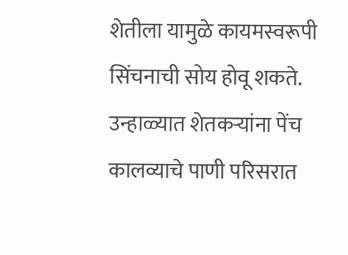शेतीला यामुळे कायमस्वरूपी सिंचनाची सोय होवू शकते.
उन्हाळ्यात शेतकऱ्यांना पेंच कालव्याचे पाणी परिसरात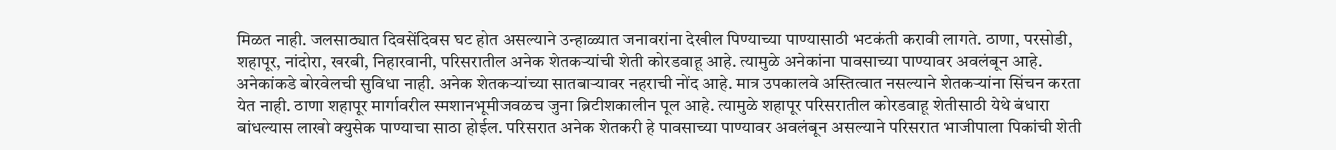मिळत नाही. जलसाठ्यात दिवसेंदिवस घट होत असल्याने उन्हाळ्यात जनावरांना देखील पिण्याच्या पाण्यासाठी भटकंती करावी लागते. ठाणा, परसोडी, शहापूर, नांदोरा, खरबी, निहारवानी, परिसरातील अनेक शेतकऱ्यांची शेती कोरडवाहू आहे. त्यामुळे अनेकांना पावसाच्या पाण्यावर अवलंबून आहे. अनेकांकडे बोरवेलची सुविधा नाही. अनेक शेतकऱ्यांच्या सातबाऱ्यावर नहराची नोंद आहे. मात्र उपकालवे अस्तित्वात नसल्याने शेतकऱ्यांना सिंचन करता येत नाही. ठाणा शहापूर मार्गावरील स्मशानभूमीजवळच जुना ब्रिटीशकालीन पूल आहे. त्यामुळे शहापूर परिसरातील कोरडवाहू शेतीसाठी येथे बंधारा बांधल्यास लाखो क्युसेक पाण्याचा साठा होईल. परिसरात अनेक शेतकरी हे पावसाच्या पाण्यावर अवलंबून असल्याने परिसरात भाजीपाला पिकांची शेती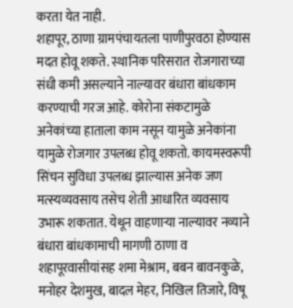करता येत नाही.
शहापूर, ठाणा ग्रामपंचायतला पाणीपुरवठा होण्यास मदत होवू शकते. स्थानिक परिसरात रोजगाराच्या संधी कमी असल्याने नाल्यावर बंधारा बांधकाम करण्याची गरज आहे. कोरोना संकटामुळे अनेकांच्या हाताला काम नसून यामुळे अनेकांना यामुळे रोजगार उपलब्ध होवू शकतो. कायमस्वरूपी सिंचन सुविधा उपलब्ध झाल्यास अनेक जण मत्स्यव्यवसाय तसेच शेती आधारित व्यवसाय उभारू शकतात. येथून वाहणाऱ्या नाल्यावर नव्याने बंधारा बांधकामाची मागणी ठाणा व शहापूरवासीयांसह शमा मेश्राम, बबन बावनकुळे, मनोहर देशमुख, बादल मेहर, निखिल तिजारे, विषू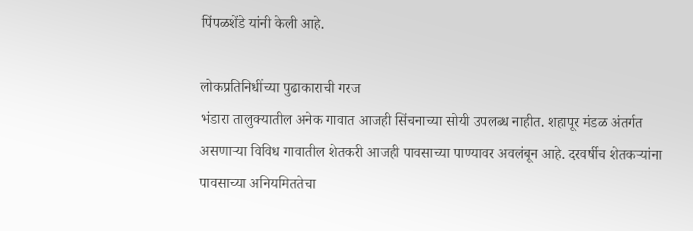पिंपळशेंडे यांनी केली आहे.

लोकप्रतिनिधींच्या पुढाकाराची गरज
भंडारा तालुक्यातील अनेक गावात आजही सिंचनाच्या सोयी उपलब्ध नाहीत. शहापूर मंडळ अंतर्गत असणाऱ्या विविध गावातील शेतकरी आजही पावसाच्या पाण्यावर अवलंबून आहे. दरवर्षीच शेतकऱ्यांना पावसाच्या अनियमिततेचा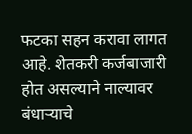फटका सहन करावा लागत आहे. शेतकरी कर्जबाजारी होत असल्याने नाल्यावर बंधाऱ्याचे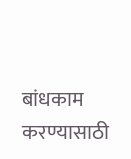बांधकाम करण्यासाठी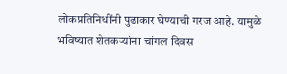लोकप्रतिनिधींनी पुढाकार घेण्याची गरज आहे. यामुळे भविष्यात शेतकऱ्यांना चांगल दिवस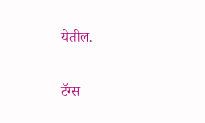येतील.

टॅग्स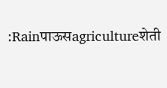:Rainपाऊसagricultureशेती